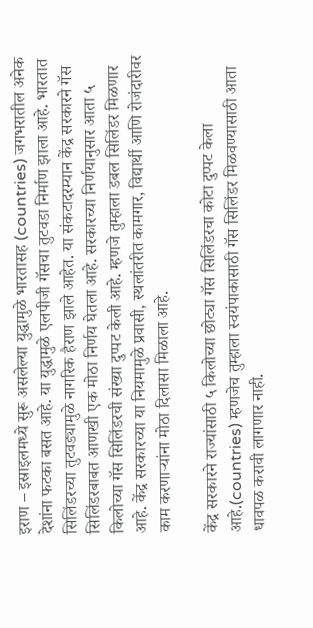इराण – इस्राइलमध्ये सुरू असलेल्या युद्धामुळे भारतासह (countries) जगभरातील अनेक देशांना फटका बसत आहे. या युद्धामुळे एलपीजी गॅसचा तुटवडा निर्माण झाला आहे. भारतात सिलिंडरच्या तुटवड्यामुळे नागरिक हैराण झाले आहेत. या संकटादरम्यान केंद्र सरकारने गॅस सिलिंडरबाबत आणखी एक मोठा निर्णय घेतला आहे. सरकारच्या निर्णयानुसार आता ५ किलोच्या गॅस सिलिंडरची संख्या दुप्पट केली आहे. म्हणजे तुम्हाला डबल सिलिंडर मिळणार आहे. केंद्र सरकारच्या या नियमामुळे प्रवासी, स्थलांतरीत कामगार, विद्यार्थी आणि रोजंदारीवर काम करणाऱ्यांना मोठा दिलासा मिळाला आहे.

केंद्र सरकारने राज्यांसाठी ५ किलोच्या छोट्या गॅस सिलिंडरचा कोटा दुप्पट केला आहे.(countries) म्हणजेच तुम्हाला स्वयंपाकासाठी गॅस सिलिंडर मिळवण्यासाठी आता धावपळ करावी लागणार नाही.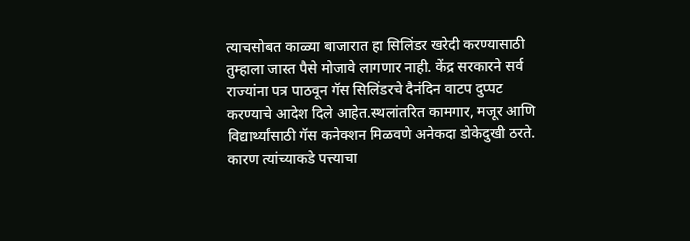त्याचसोबत काळ्या बाजारात हा सिलिंडर खरेदी करण्यासाठी तुम्हाला जास्त पैसे मोजावे लागणार नाही. केंद्र सरकारने सर्व राज्यांना पत्र पाठवून गॅस सिलिंडरचे दैनंदिन वाटप दुप्पट करण्याचे आदेश दिले आहेत.स्थलांतरित कामगार, मजूर आणि विद्यार्थ्यांसाठी गॅस कनेक्शन मिळवणे अनेकदा डोकेदुखी ठरते. कारण त्यांच्याकडे पत्त्याचा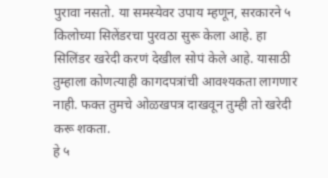पुरावा नसतो. या समस्येवर उपाय म्हणून, सरकारने ५ किलोच्या सिलेंडरचा पुरवठा सुरू केला आहे. हा सिलिंडर खरेदी करणं देखील सोपं केले आहे. यासाठी तुम्हाला कोणत्याही कागदपत्रांची आवश्यकता लागणार नाही. फक्त तुमचे ओळखपत्र दाखवून तुम्ही तो खरेदी करू शकता.
हे ५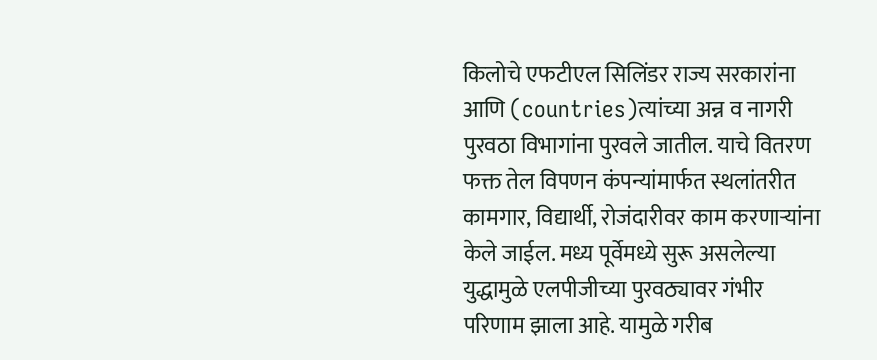किलोचे एफटीएल सिलिंडर राज्य सरकारांना आणि (countries)त्यांच्या अन्न व नागरी पुरवठा विभागांना पुरवले जातील. याचे वितरण फक्त तेल विपणन कंपन्यांमार्फत स्थलांतरीत कामगार, विद्यार्थी, रोजंदारीवर काम करणाऱ्यांना केले जाईल. मध्य पूर्वेमध्ये सुरू असलेल्या युद्धामुळे एलपीजीच्या पुरवठ्यावर गंभीर परिणाम झाला आहे. यामुळे गरीब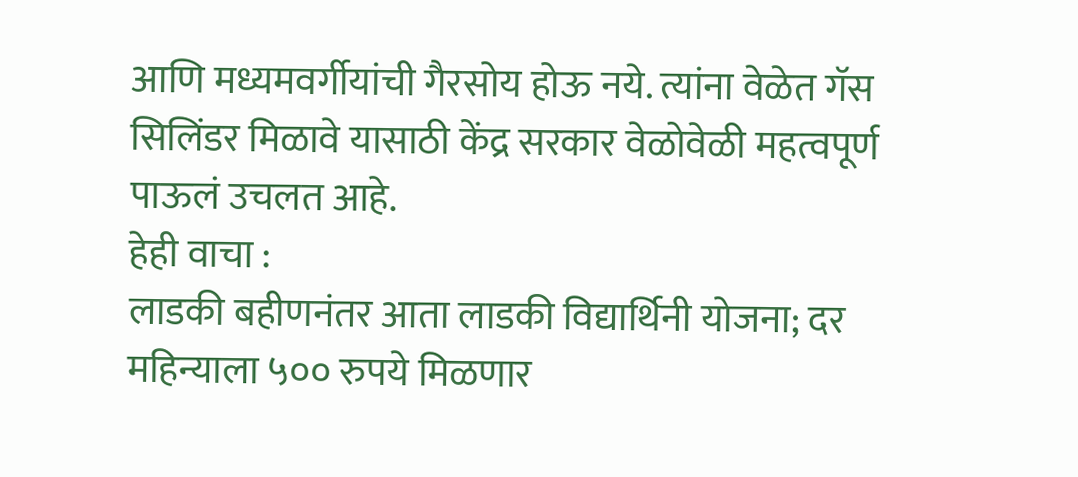आणि मध्यमवर्गीयांची गैरसोय होऊ नये. त्यांना वेळेत गॅस सिलिंडर मिळावे यासाठी केंद्र सरकार वेळोवेळी महत्वपूर्ण पाऊलं उचलत आहे.
हेही वाचा :
लाडकी बहीणनंतर आता लाडकी विद्यार्थिनी योजना; दर महिन्याला ५०० रुपये मिळणार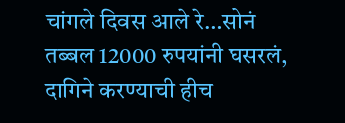चांगले दिवस आले रे…सोनं तब्बल 12000 रुपयांनी घसरलं, दागिने करण्याची हीच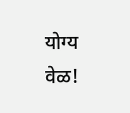योग्य वेळ!